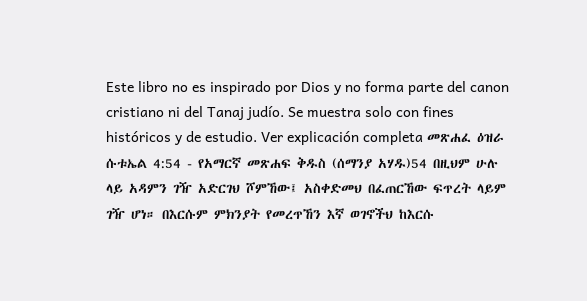Este libro no es inspirado por Dios y no forma parte del canon cristiano ni del Tanaj judío. Se muestra solo con fines históricos y de estudio. Ver explicación completa መጽሐፈ ዕዝራ ሱቱኤል 4:54 - የአማርኛ መጽሐፍ ቅዱስ (ሰማንያ አሃዱ)54 በዚህም ሁሉ ላይ አዳምን ገዥ አድርገህ ሾምኸው፤ አስቀድመህ በፈጠርኸው ፍጥረት ላይም ገዥ ሆነ። በእርሱም ምክንያት የመረጥኸን እኛ ወገኖችህ ከእርሱ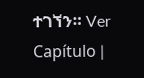ተገኘን። Ver Capítulo |